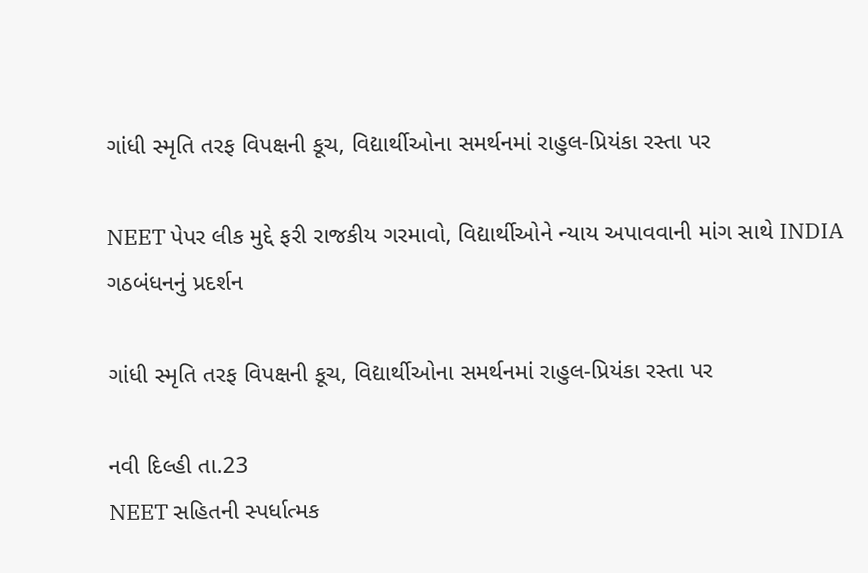ગાંધી સ્મૃતિ તરફ વિપક્ષની કૂચ, વિદ્યાર્થીઓના સમર્થનમાં રાહુલ-પ્રિયંકા રસ્તા પર

NEET પેપર લીક મુદ્દે ફરી રાજકીય ગરમાવો, વિદ્યાર્થીઓને ન્યાય અપાવવાની માંગ સાથે INDIA ગઠબંધનનું પ્રદર્શન

ગાંધી સ્મૃતિ તરફ વિપક્ષની કૂચ, વિદ્યાર્થીઓના સમર્થનમાં રાહુલ-પ્રિયંકા રસ્તા પર

નવી દિલ્હી તા.23
NEET સહિતની સ્પર્ધાત્મક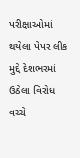પરીક્ષાઓમાં થયેલા પેપર લીક મુદ્દે દેશભરમાં ઉઠેલા વિરોધ વચ્ચે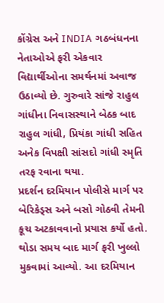કોંગ્રેસ અને INDIA ગઠબંધનના નેતાઓએ ફરી એકવાર વિદ્યાર્થીઓના સમર્થનમાં અવાજ ઉઠાવ્યો છે. ગુરુવારે સાંજે રાહુલ ગાંધીના નિવાસસ્થાને બેઠક બાદ રાહુલ ગાંધી, પ્રિયંકા ગાંધી સહિત અનેક વિપક્ષી સાંસદો ગાંધી સ્મૃતિ તરફ રવાના થયા.
પ્રદર્શન દરમિયાન પોલીસે માર્ગ પર બેરિકેડ્સ અને બસો ગોઠવી તેમની કૂચ અટકાવવાનો પ્રયાસ કર્યો હતો. થોડા સમય બાદ માર્ગ ફરી ખુલ્લો મુકવામાં આવ્યો. આ દરમિયાન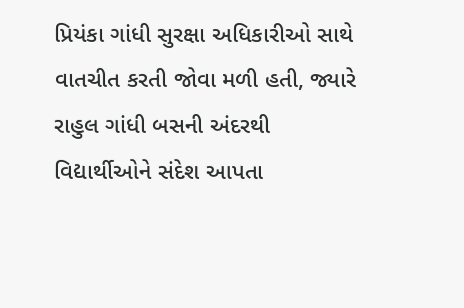પ્રિયંકા ગાંધી સુરક્ષા અધિકારીઓ સાથે વાતચીત કરતી જોવા મળી હતી, જ્યારે રાહુલ ગાંધી બસની અંદરથી વિદ્યાર્થીઓને સંદેશ આપતા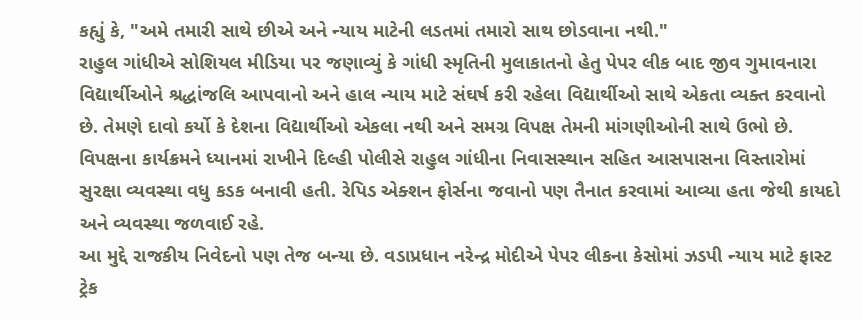કહ્યું કે, "અમે તમારી સાથે છીએ અને ન્યાય માટેની લડતમાં તમારો સાથ છોડવાના નથી."
રાહુલ ગાંધીએ સોશિયલ મીડિયા પર જણાવ્યું કે ગાંધી સ્મૃતિની મુલાકાતનો હેતુ પેપર લીક બાદ જીવ ગુમાવનારા વિદ્યાર્થીઓને શ્રદ્ધાંજલિ આપવાનો અને હાલ ન્યાય માટે સંઘર્ષ કરી રહેલા વિદ્યાર્થીઓ સાથે એકતા વ્યક્ત કરવાનો છે. તેમણે દાવો કર્યો કે દેશના વિદ્યાર્થીઓ એકલા નથી અને સમગ્ર વિપક્ષ તેમની માંગણીઓની સાથે ઉભો છે.
વિપક્ષના કાર્યક્રમને ધ્યાનમાં રાખીને દિલ્હી પોલીસે રાહુલ ગાંધીના નિવાસસ્થાન સહિત આસપાસના વિસ્તારોમાં સુરક્ષા વ્યવસ્થા વધુ કડક બનાવી હતી. રેપિડ એક્શન ફોર્સના જવાનો પણ તૈનાત કરવામાં આવ્યા હતા જેથી કાયદો અને વ્યવસ્થા જળવાઈ રહે.
આ મુદ્દે રાજકીય નિવેદનો પણ તેજ બન્યા છે. વડાપ્રધાન નરેન્દ્ર મોદીએ પેપર લીકના કેસોમાં ઝડપી ન્યાય માટે ફાસ્ટ ટ્રેક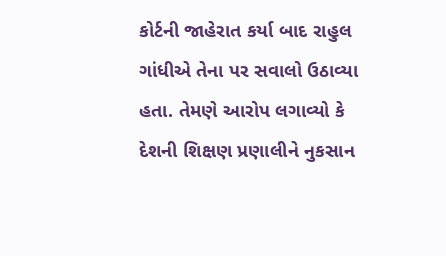કોર્ટની જાહેરાત કર્યા બાદ રાહુલ ગાંધીએ તેના પર સવાલો ઉઠાવ્યા હતા. તેમણે આરોપ લગાવ્યો કે દેશની શિક્ષણ પ્રણાલીને નુકસાન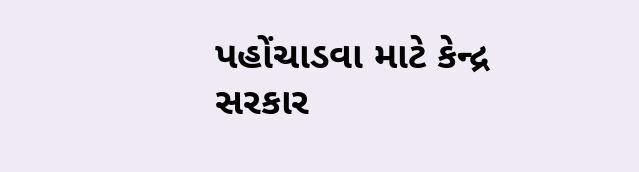પહોંચાડવા માટે કેન્દ્ર સરકાર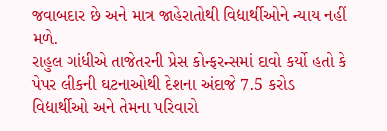જવાબદાર છે અને માત્ર જાહેરાતોથી વિદ્યાર્થીઓને ન્યાય નહીં મળે.
રાહુલ ગાંધીએ તાજેતરની પ્રેસ કોન્ફરન્સમાં દાવો કર્યો હતો કે પેપર લીકની ઘટનાઓથી દેશના અંદાજે 7.5 કરોડ વિદ્યાર્થીઓ અને તેમના પરિવારો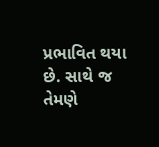પ્રભાવિત થયા છે. સાથે જ તેમણે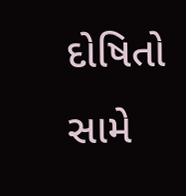દોષિતો સામે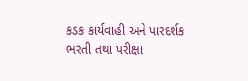કડક કાર્યવાહી અને પારદર્શક ભરતી તથા પરીક્ષા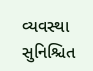વ્યવસ્થા સુનિશ્ચિત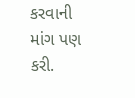કરવાની માંગ પણ કરી.